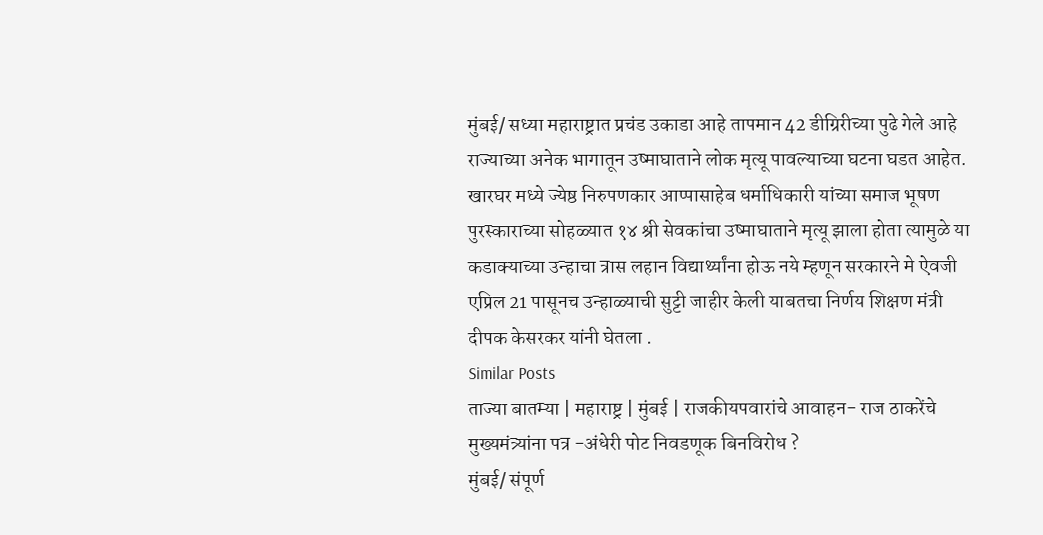मुंबई/ सध्या महाराष्ट्रात प्रचंड उकाडा आहे तापमान 42 डीग्रिरीच्या पुढे गेले आहे राज्याच्या अनेक भागातून उष्माघाताने लोक मृत्यू पावल्याच्या घटना घडत आहेत. खारघर मध्ये ज्येष्ठ निरुपणकार आप्पासाहेब धर्माधिकारी यांच्या समाज भूषण पुरस्काराच्या सोहळ्यात १४ श्री सेवकांचा उष्माघाताने मृत्यू झाला होता त्यामुळे या कडाक्याच्या उन्हाचा त्रास लहान विद्यार्थ्यांना होऊ नये म्हणून सरकारने मे ऐवजी एप्रिल 21 पासूनच उन्हाळ्याची सुट्टी जाहीर केली याबतचा निर्णय शिक्षण मंत्री दीपक केसरकर यांनी घेतला .
Similar Posts
ताज्या बातम्या | महाराष्ट्र | मुंबई | राजकीयपवारांचे आवाहन- राज ठाकरेंचे मुख्यमंत्र्यांना पत्र -अंधेरी पोट निवडणूक बिनविरोध ?
मुंबई/ संपूर्ण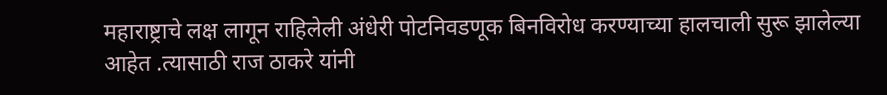महाराष्ट्राचे लक्ष लागून राहिलेली अंधेरी पोटनिवडणूक बिनविरोध करण्याच्या हालचाली सुरू झालेल्या आहेत .त्यासाठी राज ठाकरे यांनी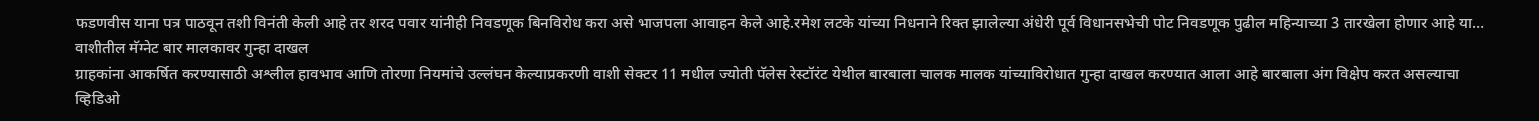फडणवीस याना पत्र पाठवून तशी विनंती केली आहे तर शरद पवार यांनीही निवडणूक बिनविरोध करा असे भाजपला आवाहन केले आहे.रमेश लटके यांच्या निधनाने रिक्त झालेल्या अंधेरी पूर्व विधानसभेची पोट निवडणूक पुढील महिन्याच्या 3 तारखेला होणार आहे या…
वाशीतील मॅग्नेट बार मालकावर गुन्हा दाखल
ग्राहकांना आकर्षित करण्यासाठी अश्लील हावभाव आणि तोरणा नियमांचे उल्लंघन केल्याप्रकरणी वाशी सेक्टर 11 मधील ज्योती पॅलेस रेस्टॉरंट येथील बारबाला चालक मालक यांच्याविरोधात गुन्हा दाखल करण्यात आला आहे बारबाला अंग विक्षेप करत असल्याचा व्हिडिओ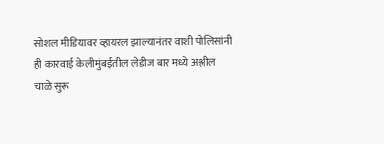सोशल मीडियावर व्हायरल झाल्यानंतर वाशी पोलिसांनी ही कारवाई केलीमुंबईतील लेडीज बार मध्ये अश्लील चाळे सुरू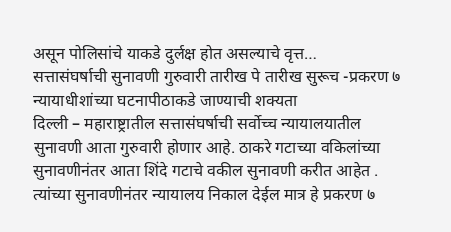असून पोलिसांचे याकडे दुर्लक्ष होत असल्याचे वृत्त…
सत्तासंघर्षाची सुनावणी गुरुवारी तारीख पे तारीख सुरूच -प्रकरण ७ न्यायाधीशांच्या घटनापीठाकडे जाण्याची शक्यता
दिल्ली – महाराष्ट्रातील सत्तासंघर्षाची सर्वोच्च न्यायालयातील सुनावणी आता गुरुवारी होणार आहे. ठाकरे गटाच्या वकिलांच्या सुनावणीनंतर आता शिंदे गटाचे वकील सुनावणी करीत आहेत . त्यांच्या सुनावणीनंतर न्यायालय निकाल देईल मात्र हे प्रकरण ७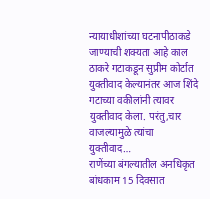न्यायाधीशांच्या घटनापीठाकडे जाण्याची शक्यता आहे काल ठाकरे गटाकडून सुप्रीम कोर्टात युक्तीवाद केल्यानंतर आज शिंदे गटाच्या वकीलांनी त्यावर युक्तीवाद केला. परंतु,चार वाजल्यामुळे त्यांचा युक्तीवाद…
राणेंच्या बंगल्यातील अनधिकृत बांधकाम 15 दिवसात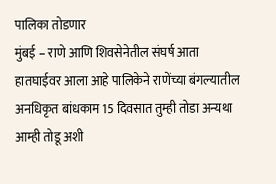पालिका तोडणार
मुंबई – राणे आणि शिवसेनेतील संघर्ष आता हातघाईवर आला आहे पालिकेने राणेंच्या बंगल्यातील अनधिकृत बांधकाम 15 दिवसात तुम्ही तोडा अन्यथा आम्ही तोडू अशी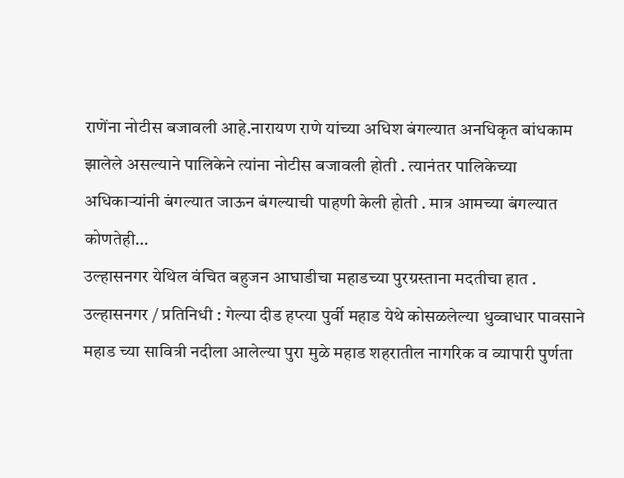राणेंना नोटीस बजावली आहे.नारायण राणे यांच्या अधिश बंगल्यात अनधिकृत बांधकाम झालेले असल्याने पालिकेने त्यांना नोटीस बजावली होती . त्यानंतर पालिकेच्या अधिकाऱ्यांनी बंगल्यात जाऊन बंगल्याची पाहणी केली होती . मात्र आमच्या बंगल्यात कोणतेही…
उल्हासनगर येथिल वंचित बहुजन आघाडीचा महाडच्या पुरग्रस्ताना मदतीचा हात .
उल्हासनगर / प्रतिनिधी : गेल्या दीड हप्त्या पुर्वी महाड येथे कोसळलेल्या धुव्वाधार पावसाने महाड च्या सावित्री नदीला आलेल्या पुरा मुळे महाड शहरातील नागरिक व व्यापारी पुर्णता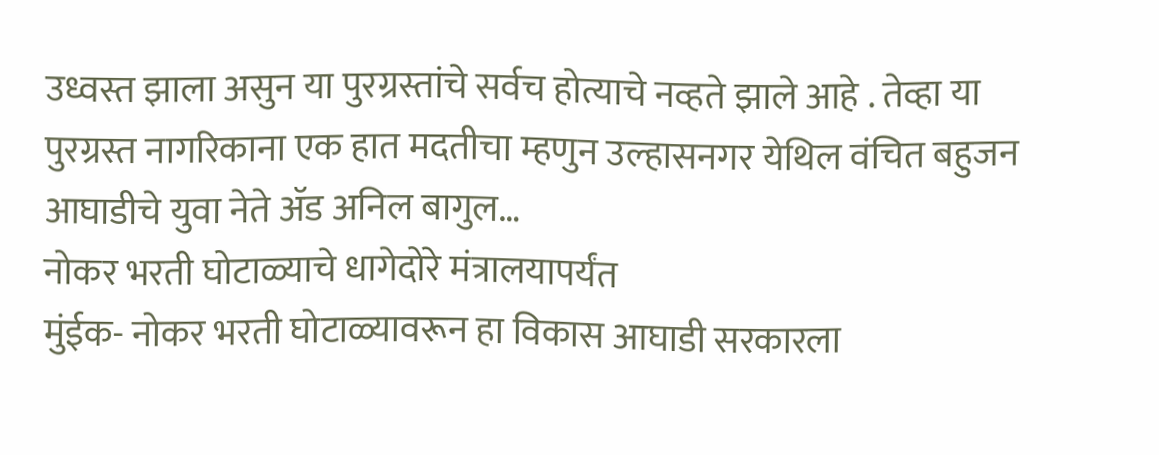उध्वस्त झाला असुन या पुरग्रस्तांचे सर्वच होत्याचे नव्हते झाले आहे . तेव्हा या पुरग्रस्त नागरिकाना एक हात मदतीचा म्हणुन उल्हासनगर येथिल वंचित बहुजन आघाडीचे युवा नेते ॲड अनिल बागुल…
नोकर भरती घोटाळ्याचे धागेदोरे मंत्रालयापर्यंत
मुंईक- नोकर भरती घोटाळ्यावरून हा विकास आघाडी सरकारला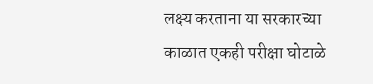लक्ष्य करताना या सरकारच्या काळात एकही परीक्षा घोटाळे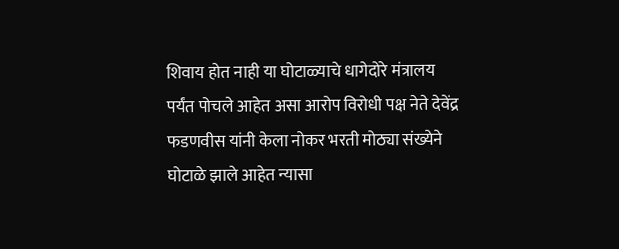शिवाय होत नाही या घोटाळ्याचे धागेदोरे मंत्रालय पर्यंत पोचले आहेत असा आरोप विरोधी पक्ष नेते देवेंद्र फडणवीस यांनी केला नोकर भरती मोठ्या संख्येने घोटाळे झाले आहेत न्यासा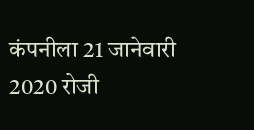कंपनीला 21 जानेवारी 2020 रोजी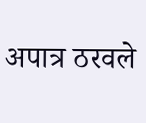अपात्र ठरवले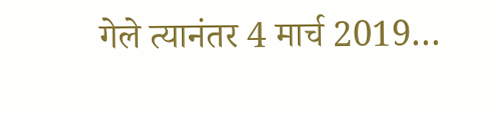गेले त्यानंतर 4 मार्च 2019…